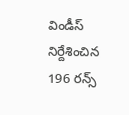విండీస్ నిర్దేశించిన 196 రన్స్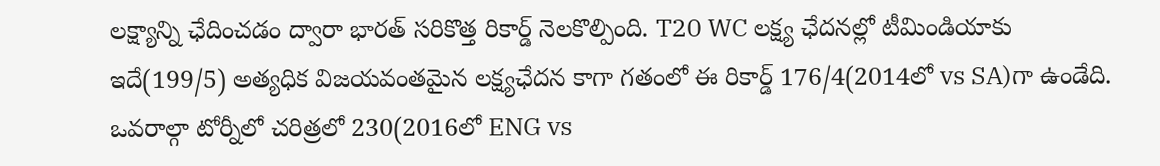లక్ష్యాన్ని ఛేదించడం ద్వారా భారత్ సరికొత్త రికార్డ్ నెలకొల్పింది. T20 WC లక్ష్య ఛేదనల్లో టీమిండియాకు ఇదే(199/5) అత్యధిక విజయవంతమైన లక్ష్యఛేదన కాగా గతంలో ఈ రికార్డ్ 176/4(2014లో vs SA)గా ఉండేది. ఒవరాల్గా టోర్నీలో చరిత్రలో 230(2016లో ENG vs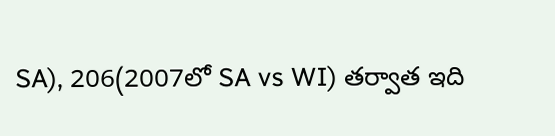SA), 206(2007లో SA vs WI) తర్వాత ఇది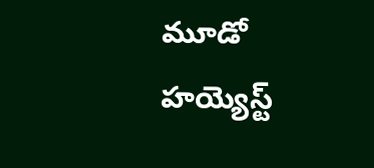మూడో హయ్యెస్ట్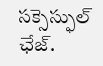సక్సెస్ఫుల్ ఛేజ్.